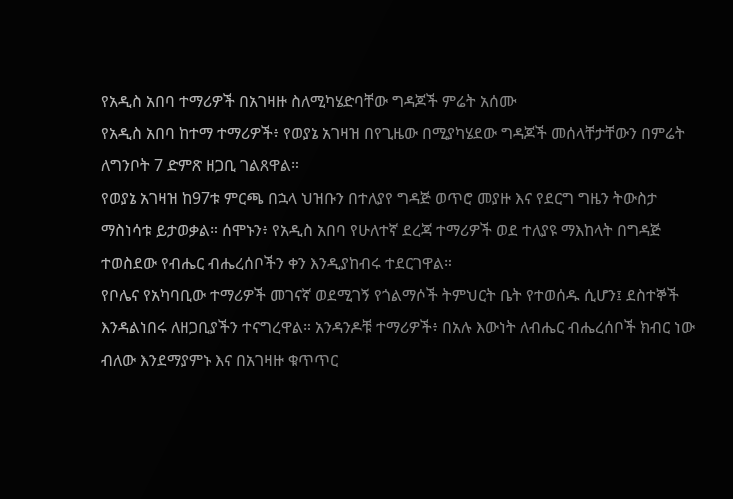የአዲስ አበባ ተማሪዎች በአገዛዙ ስለሚካሄድባቸው ግዳጆች ምሬት አሰሙ
የአዲስ አበባ ከተማ ተማሪዎች፥ የወያኔ አገዛዝ በየጊዜው በሚያካሄደው ግዳጆች መሰላቸታቸውን በምሬት ለግንቦት 7 ድምጽ ዘጋቢ ገልጸዋል።
የወያኔ አገዛዝ ከ97ቱ ምርጫ በኋላ ህዝቡን በተለያየ ግዳጅ ወጥሮ መያዙ እና የደርግ ግዜን ትውስታ ማስነሳቱ ይታወቃል። ሰሞኑን፥ የአዲስ አበባ የሁለተኛ ደረጃ ተማሪዎች ወደ ተለያዩ ማእከላት በግዳጅ ተወስደው የብሔር ብሔረሰቦችን ቀን እንዲያከብሩ ተደርገዋል።
የቦሌና የአካባቢው ተማሪዎች መገናኛ ወደሚገኝ የጎልማሶች ትምህርት ቤት የተወሰዱ ሲሆን፤ ደስተኞች እንዳልነበሩ ለዘጋቢያችን ተናግረዋል። አንዳንዶቹ ተማሪዎች፥ በአሉ እውነት ለብሔር ብሔረሰቦች ክብር ነው ብለው እንደማያምኑ እና በአገዛዙ ቁጥጥር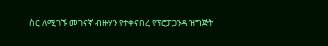ስር ለሚገኙ መገናኛ ብዙሃን የተቀናበረ የፕሮፓጋንዳ ዝግጅት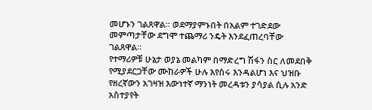መሆኑን ገልጸዋል። ወደማያምኑበት በአልም ተገድደው መምጣታቸው ደግሞ ተጨማሪ ንዴት እንደፈጠረባቸው ገልጸዋል።
የተማሪዎቹ ሁኔታ ወያኔ መልካም በማድረግ ሽፋን ስር ለመደበቅ የሚያደርጋቸው ሙከራዎች ሁሉ እየሰሩ እንዳልሆነ እና ህዝቡ የዘረኛውን አገዛዝ እውነተኛ ማንነት መረዳቱን ያሳያል ሲሉ አንድ አስተያየት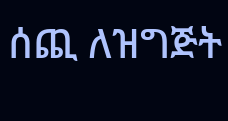ሰጪ ለዝግጅት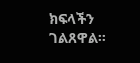ክፍላችን ገልጸዋል።